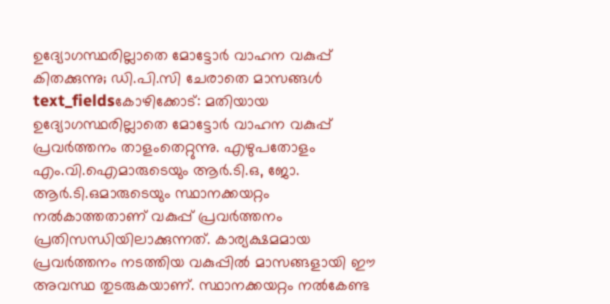ഉദ്യോഗസ്ഥരില്ലാതെ മോട്ടോർ വാഹന വകുപ്പ് കിതക്കുന്നു; ഡി.പി.സി ചേരാതെ മാസങ്ങൾ
text_fieldsകോഴിക്കോട്: മതിയായ ഉദ്യോഗസ്ഥരില്ലാതെ മോട്ടോർ വാഹന വകുപ്പ് പ്രവർത്തനം താളംതെറ്റുന്നു. എഴുപതോളം എം.വി.ഐമാരുടെയും ആർ.ടി.ഒ, ജോ. ആർ.ടി.ഒമാരുടെയും സ്ഥാനക്കയറ്റം നൽകാത്തതാണ് വകുപ്പ് പ്രവർത്തനം പ്രതിസന്ധിയിലാക്കുന്നത്. കാര്യക്ഷമമായ പ്രവർത്തനം നടത്തിയ വകുപ്പിൽ മാസങ്ങളായി ഈ അവസ്ഥ തുടരുകയാണ്. സ്ഥാനക്കയറ്റം നൽകേണ്ട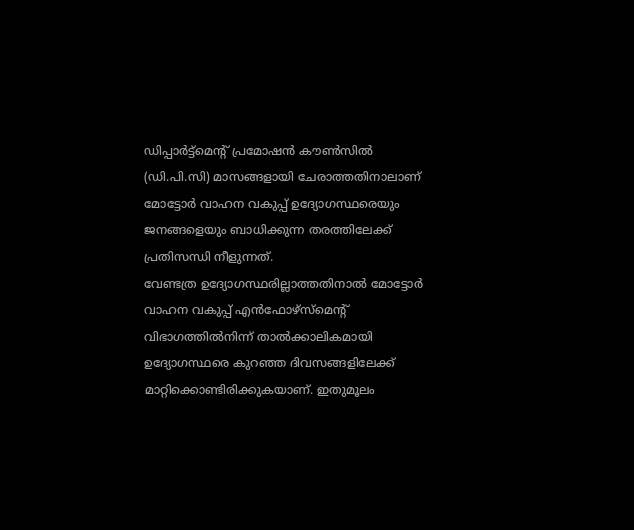ഡിപ്പാർട്ട്മെന്റ് പ്രമോഷൻ കൗൺസിൽ (ഡി.പി.സി) മാസങ്ങളായി ചേരാത്തതിനാലാണ് മോട്ടോർ വാഹന വകുപ്പ് ഉദ്യോഗസ്ഥരെയും ജനങ്ങളെയും ബാധിക്കുന്ന തരത്തിലേക്ക് പ്രതിസന്ധി നീളുന്നത്.
വേണ്ടത്ര ഉദ്യോഗസ്ഥരില്ലാത്തതിനാൽ മോട്ടോർ വാഹന വകുപ്പ് എൻഫോഴ്സ്മെന്റ് വിഭാഗത്തിൽനിന്ന് താൽക്കാലികമായി ഉദ്യോഗസ്ഥരെ കുറഞ്ഞ ദിവസങ്ങളിലേക്ക് മാറ്റിക്കൊണ്ടിരിക്കുകയാണ്. ഇതുമൂലം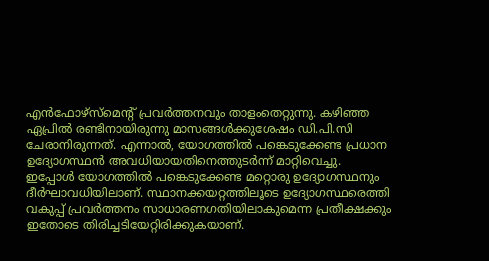എൻഫോഴ്സ്മെന്റ് പ്രവർത്തനവും താളംതെറ്റുന്നു. കഴിഞ്ഞ ഏപ്രിൽ രണ്ടിനായിരുന്നു മാസങ്ങൾക്കുശേഷം ഡി.പി.സി ചേരാനിരുന്നത്. എന്നാൽ, യോഗത്തിൽ പങ്കെടുക്കേണ്ട പ്രധാന ഉദ്യോഗസ്ഥൻ അവധിയായതിനെത്തുടർന്ന് മാറ്റിവെച്ചു.
ഇപ്പോൾ യോഗത്തിൽ പങ്കെടുക്കേണ്ട മറ്റൊരു ഉദ്യോഗസ്ഥനും ദീർഘാവധിയിലാണ്. സ്ഥാനക്കയറ്റത്തിലൂടെ ഉദ്യോഗസ്ഥരെത്തി വകുപ്പ് പ്രവർത്തനം സാധാരണഗതിയിലാകുമെന്ന പ്രതീക്ഷക്കും ഇതോടെ തിരിച്ചടിയേറ്റിരിക്കുകയാണ്.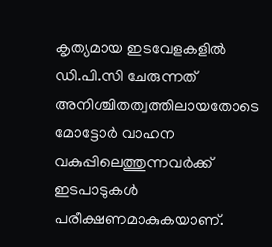കൃത്യമായ ഇടവേളകളിൽ ഡി.പി.സി ചേരുന്നത് അനിശ്ചിതത്വത്തിലായതോടെ മോട്ടോർ വാഹന വകുപ്പിലെത്തുന്നവർക്ക് ഇടപാടുകൾ പരീക്ഷണമാകുകയാണ്.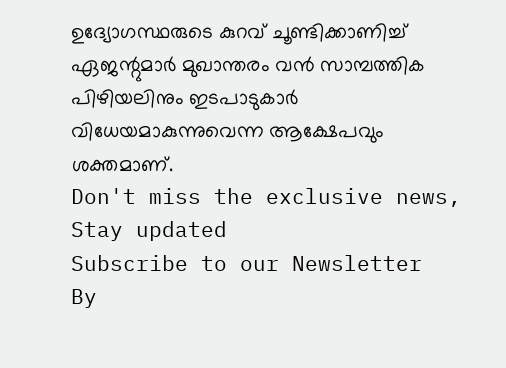ഉദ്യോഗസ്ഥരുടെ കുറവ് ചൂണ്ടിക്കാണിച്ച് ഏജന്റുമാർ മുഖാന്തരം വൻ സാമ്പത്തിക പിഴിയലിനും ഇടപാടുകാർ വിധേയമാകുന്നുവെന്ന ആക്ഷേപവും ശക്തമാണ്.
Don't miss the exclusive news, Stay updated
Subscribe to our Newsletter
By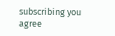subscribing you agree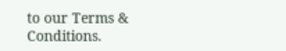to our Terms & Conditions.